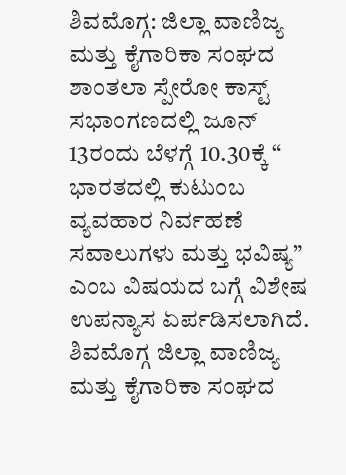ಶಿವಮೊಗ್ಗ: ಜಿಲ್ಲಾ ವಾಣಿಜ್ಯ ಮತ್ತು ಕೈಗಾರಿಕಾ ಸಂಘದ ಶಾಂತಲಾ ಸ್ಪೇರೋ ಕಾಸ್ಟ್ ಸಭಾಂಗಣದಲ್ಲಿ ಜೂನ್ 13ರಂದು ಬೆಳಗ್ಗೆ 10.30ಕ್ಕೆ “ ಭಾರತದಲ್ಲಿ ಕುಟುಂಬ ವ್ಯವಹಾರ ನಿರ್ವಹಣೆ ಸವಾಲುಗಳು ಮತ್ತು ಭವಿಷ್ಯ” ಎಂಬ ವಿಷಯದ ಬಗ್ಗೆ ವಿಶೇಷ ಉಪನ್ಯಾಸ ಏರ್ಪಡಿಸಲಾಗಿದೆ.
ಶಿವಮೊಗ್ಗ ಜಿಲ್ಲಾ ವಾಣಿಜ್ಯ ಮತ್ತು ಕೈಗಾರಿಕಾ ಸಂಘದ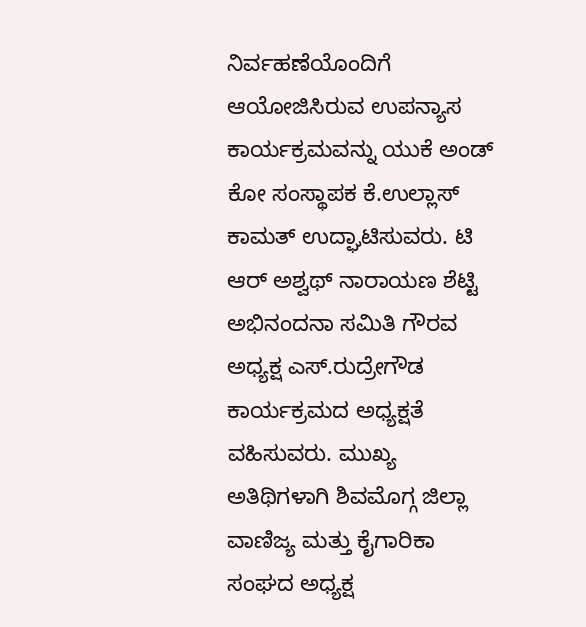ನಿರ್ವಹಣೆಯೊಂದಿಗೆ ಆಯೋಜಿಸಿರುವ ಉಪನ್ಯಾಸ ಕಾರ್ಯಕ್ರಮವನ್ನು ಯುಕೆ ಅಂಡ್ ಕೋ ಸಂಸ್ಥಾಪಕ ಕೆ.ಉಲ್ಲಾಸ್ ಕಾಮತ್ ಉದ್ಘಾಟಿಸುವರು. ಟಿ ಆರ್ ಅಶ್ವಥ್ ನಾರಾಯಣ ಶೆಟ್ಟಿ ಅಭಿನಂದನಾ ಸಮಿತಿ ಗೌರವ ಅಧ್ಯಕ್ಷ ಎಸ್.ರುದ್ರೇಗೌಡ ಕಾರ್ಯಕ್ರಮದ ಅಧ್ಯಕ್ಷತೆ ವಹಿಸುವರು. ಮುಖ್ಯ ಅತಿಥಿಗಳಾಗಿ ಶಿವಮೊಗ್ಗ ಜಿಲ್ಲಾ ವಾಣಿಜ್ಯ ಮತ್ತು ಕೈಗಾರಿಕಾ ಸಂಘದ ಅಧ್ಯಕ್ಷ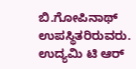ಬಿ.ಗೋಪಿನಾಥ್ ಉಪಸ್ಥಿತರಿರುವರು.
ಉದ್ಯಮಿ ಟಿ ಆರ್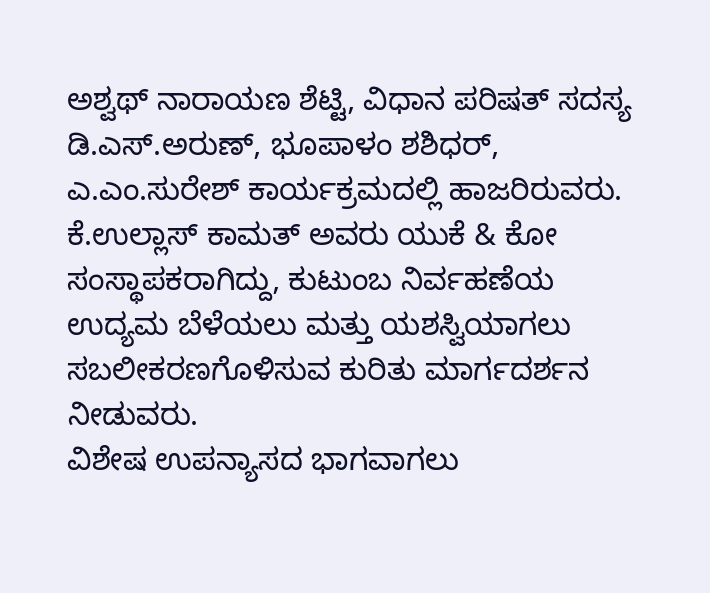ಅಶ್ವಥ್ ನಾರಾಯಣ ಶೆಟ್ಟಿ, ವಿಧಾನ ಪರಿಷತ್ ಸದಸ್ಯ ಡಿ.ಎಸ್.ಅರುಣ್, ಭೂಪಾಳಂ ಶಶಿಧರ್, ಎ.ಎಂ.ಸುರೇಶ್ ಕಾರ್ಯಕ್ರಮದಲ್ಲಿ ಹಾಜರಿರುವರು.
ಕೆ.ಉಲ್ಲಾಸ್ ಕಾಮತ್ ಅವರು ಯುಕೆ & ಕೋ ಸಂಸ್ಥಾಪಕರಾಗಿದ್ದು, ಕುಟುಂಬ ನಿರ್ವಹಣೆಯ ಉದ್ಯಮ ಬೆಳೆಯಲು ಮತ್ತು ಯಶಸ್ವಿಯಾಗಲು ಸಬಲೀಕರಣಗೊಳಿಸುವ ಕುರಿತು ಮಾರ್ಗದರ್ಶನ ನೀಡುವರು.
ವಿಶೇಷ ಉಪನ್ಯಾಸದ ಭಾಗವಾಗಲು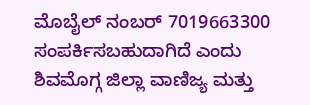ಮೊಬೈಲ್ ನಂಬರ್ 7019663300 ಸಂಪರ್ಕಿಸಬಹುದಾಗಿದೆ ಎಂದು ಶಿವಮೊಗ್ಗ ಜಿಲ್ಲಾ ವಾಣಿಜ್ಯ ಮತ್ತು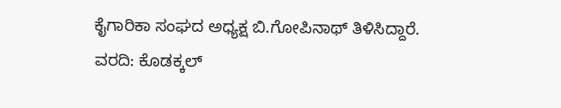ಕೈಗಾರಿಕಾ ಸಂಘದ ಅಧ್ಯಕ್ಷ ಬಿ.ಗೋಪಿನಾಥ್ ತಿಳಿಸಿದ್ದಾರೆ.
ವರದಿ: ಕೊಡಕ್ಕಲ್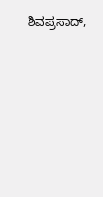ಶಿವಪ್ರಸಾದ್,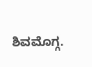ಶಿವಮೊಗ್ಗ.